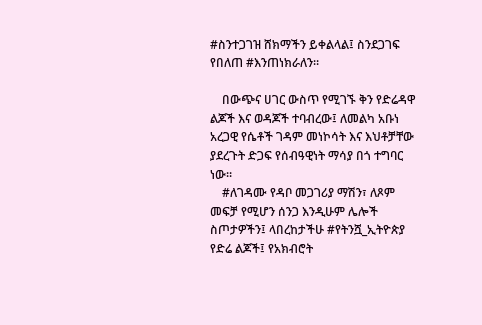#ስንተጋገዝ ሸክማችን ይቀልላል፤ ስንደጋገፍ የበለጠ #እንጠነክራለን።

    በውጭና ሀገር ውስጥ የሚገኙ ቅን የድሬዳዋ ልጆች እና ወዳጆች ተባብረው፤ ለመልካ አቡነ አረጋዊ የሴቶች ገዳም መነኮሳት እና እህቶቻቸው ያደረጉት ድጋፍ የሰብዓዊነት ማሳያ በጎ ተግባር ነው።
    #ለገዳሙ የዳቦ መጋገሪያ ማሽን፣ ለጾም መፍቻ የሚሆን ሰንጋ እንዲሁም ሌሎች ስጦታዎችን፤ ላበረከታችሁ #የትንሿ_ኢትዮጵያ የድሬ ልጆች፤ የአክብሮት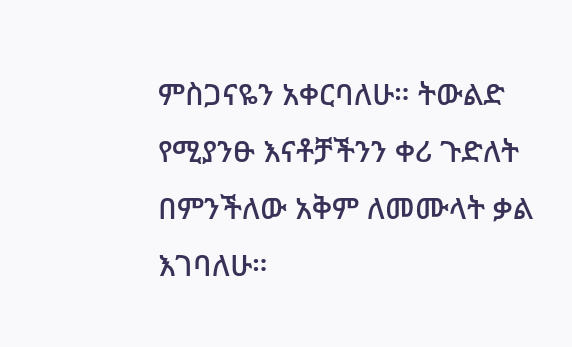ምስጋናዬን አቀርባለሁ። ትውልድ የሚያንፁ እናቶቻችንን ቀሪ ጉድለት በምንችለው አቅም ለመሙላት ቃል እገባለሁ።